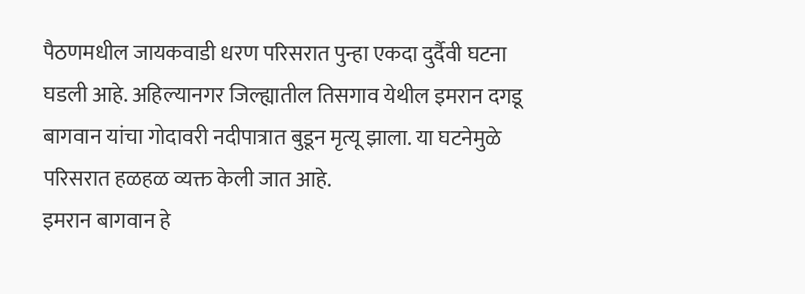पैठणमधील जायकवाडी धरण परिसरात पुन्हा एकदा दुर्दैवी घटना घडली आहे. अहिल्यानगर जिल्ह्यातील तिसगाव येथील इमरान दगडू बागवान यांचा गोदावरी नदीपात्रात बुडून मृत्यू झाला. या घटनेमुळे परिसरात हळहळ व्यक्त केली जात आहे.
इमरान बागवान हे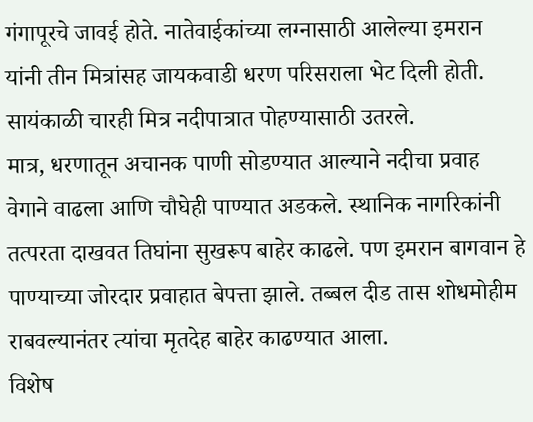गंगापूरचे जावई होते. नातेवाईकांच्या लग्नासाठी आलेल्या इमरान यांनी तीन मित्रांसह जायकवाडी धरण परिसराला भेट दिली होती. सायंकाळी चारही मित्र नदीपात्रात पोहण्यासाठी उतरले.
मात्र, धरणातून अचानक पाणी सोडण्यात आल्याने नदीचा प्रवाह वेगाने वाढला आणि चौघेही पाण्यात अडकले. स्थानिक नागरिकांनी तत्परता दाखवत तिघांना सुखरूप बाहेर काढले. पण इमरान बागवान हे पाण्याच्या जोरदार प्रवाहात बेपत्ता झाले. तब्बल दीड तास शोधमोहीम राबवल्यानंतर त्यांचा मृतदेह बाहेर काढण्यात आला.
विशेष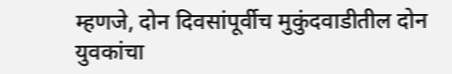म्हणजे, दोन दिवसांपूर्वीच मुकुंदवाडीतील दोन युवकांचा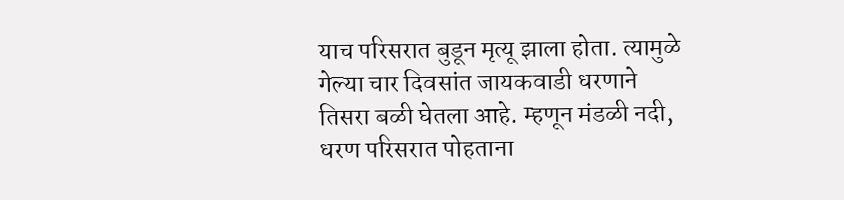याच परिसरात बुडून मृत्यू झाला होता. त्यामुळे गेल्या चार दिवसांत जायकवाडी धरणाने तिसरा बळी घेतला आहे. म्हणून मंडळी नदी, धरण परिसरात पोहताना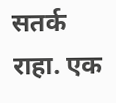सतर्क राहा. एक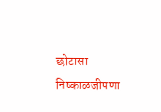छोटासा निष्काळजीपणा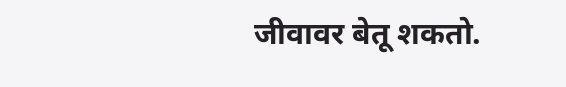जीवावर बेतू शकतो.